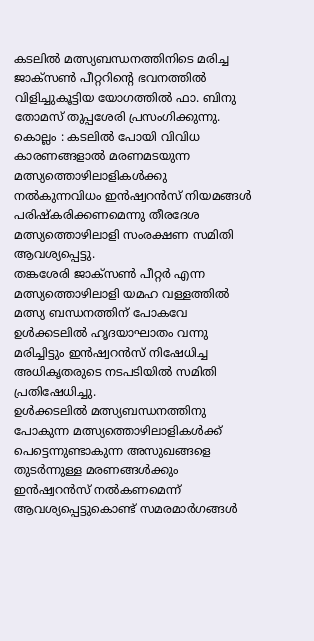കടലിൽ മത്സ്യബന്ധനത്തിനിടെ മരിച്ച ജാക്സൺ പീറ്ററിന്റെ ഭവനത്തിൽ വിളിച്ചുകൂട്ടിയ യോഗത്തിൽ ഫാ. ബിനു തോമസ് തുപ്പശേരി പ്രസംഗിക്കുന്നു.
കൊല്ലം : കടലിൽ പോയി വിവിധ കാരണങ്ങളാൽ മരണമടയുന്ന മത്സ്യത്തൊഴിലാളികൾക്കു നൽകുന്നവിധം ഇൻഷ്വറൻസ് നിയമങ്ങൾ പരിഷ്കരിക്കണമെന്നു തീരദേശ മത്സ്യത്തൊഴിലാളി സംരക്ഷണ സമിതി ആവശ്യപ്പെട്ടു.
തങ്കശേരി ജാക്സൺ പീറ്റർ എന്ന മത്സ്യത്തൊഴിലാളി യമഹ വള്ളത്തിൽ മത്സ്യ ബന്ധനത്തിന് പോകവേ ഉൾക്കടലിൽ ഹൃദയാഘാതം വന്നു മരിച്ചിട്ടും ഇൻഷ്വറൻസ് നിഷേധിച്ച അധികൃതരുടെ നടപടിയിൽ സമിതി പ്രതിഷേധിച്ചു.
ഉൾക്കടലിൽ മത്സ്യബന്ധനത്തിനു പോകുന്ന മത്സ്യത്തൊഴിലാളികൾക്ക് പെട്ടെന്നുണ്ടാകുന്ന അസുഖങ്ങളെ തുടർന്നുള്ള മരണങ്ങൾക്കും ഇൻഷ്വറൻസ് നൽകണമെന്ന് ആവശ്യപ്പെട്ടുകൊണ്ട് സമരമാർഗങ്ങൾ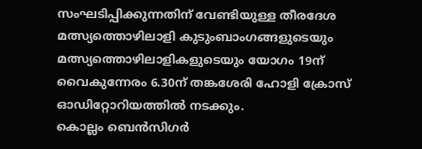സംഘടിപ്പിക്കുന്നതിന് വേണ്ടിയുള്ള തീരദേശ മത്സ്യത്തൊഴിലാളി കുടുംബാംഗങ്ങളുടെയും മത്സ്യത്തൊഴിലാളികളുടെയും യോഗം 19ന് വൈകുന്നേരം 6.30ന് തങ്കശേരി ഹോളി ക്രോസ് ഓഡിറ്റോറിയത്തിൽ നടക്കും.
കൊല്ലം ബെൻസിഗർ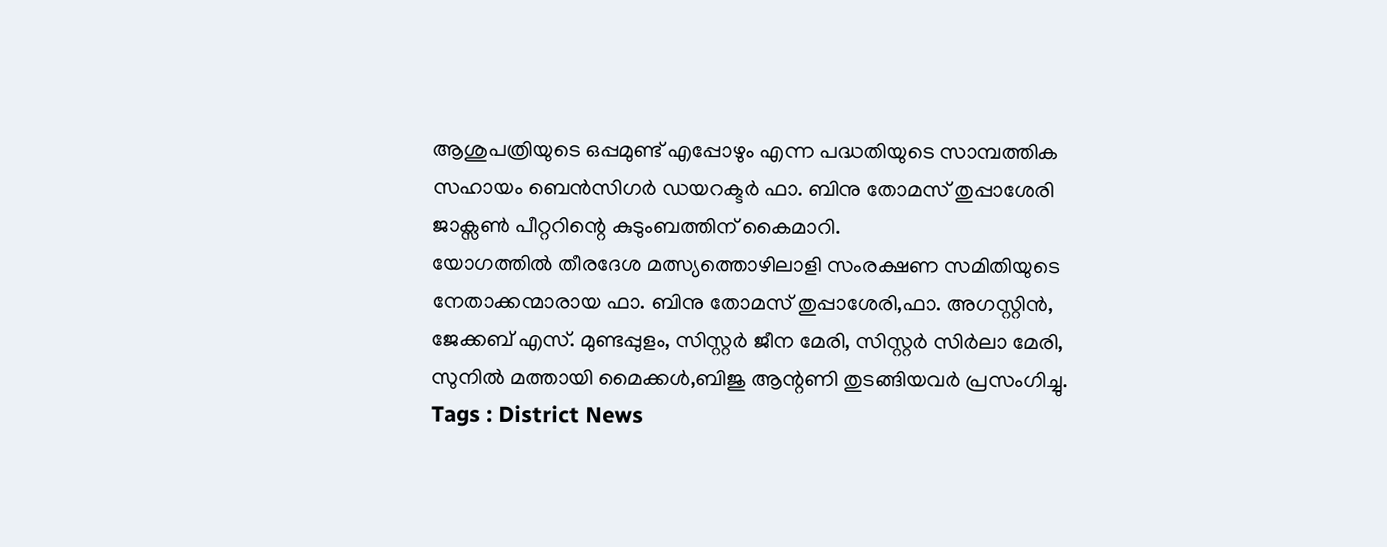ആശുപത്രിയുടെ ഒപ്പമുണ്ട് എപ്പോഴും എന്ന പദ്ധതിയുടെ സാമ്പത്തിക സഹായം ബെൻസിഗർ ഡയറക്ടർ ഫാ. ബിനു തോമസ് തുപ്പാശേരി ജാക്സൺ പീറ്ററിന്റെ കുടുംബത്തിന് കൈമാറി.
യോഗത്തിൽ തീരദേശ മത്സ്യത്തൊഴിലാളി സംരക്ഷണ സമിതിയുടെ നേതാക്കന്മാരായ ഫാ. ബിനു തോമസ് തുപ്പാശേരി,ഫാ. അഗസ്റ്റിൻ, ജേക്കബ് എസ്. മുണ്ടപ്പുളം, സിസ്റ്റർ ജീന മേരി, സിസ്റ്റർ സിർലാ മേരി, സുനിൽ മത്തായി മൈക്കൾ,ബിജു ആന്റണി തുടങ്ങിയവർ പ്രസംഗിച്ചു.
Tags : District News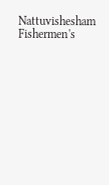Nattuvishesham Fishermen's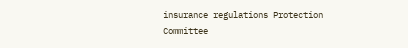insurance regulations Protection Committee